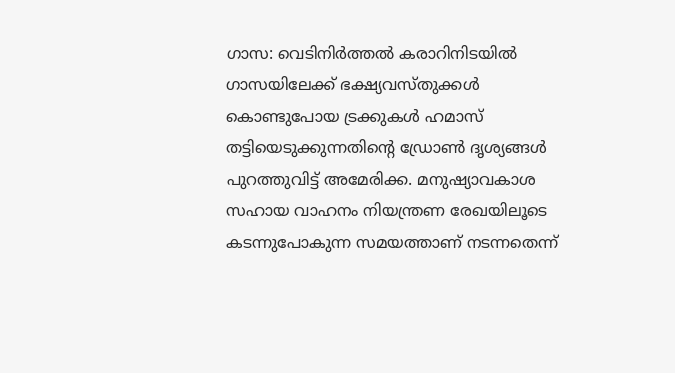ഗാസ: വെടിനിർത്തൽ കരാറിനിടയിൽ ഗാസയിലേക്ക് ഭക്ഷ്യവസ്തുക്കൾ കൊണ്ടുപോയ ട്രക്കുകൾ ഹമാസ് തട്ടിയെടുക്കുന്നതിന്റെ ഡ്രോൺ ദൃശ്യങ്ങൾ പുറത്തുവിട്ട് അമേരിക്ക. മനുഷ്യാവകാശ സഹായ വാഹനം നിയന്ത്രണ രേഖയിലൂടെ കടന്നുപോകുന്ന സമയത്താണ് നടന്നതെന്ന്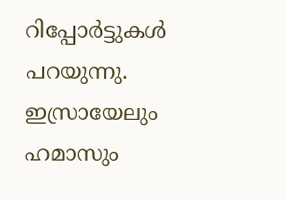റിപ്പോർട്ടുകൾ പറയുന്നു.
ഇസ്രായേലും ഹമാസും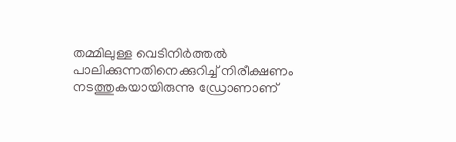തമ്മിലുള്ള വെടിനിർത്തൽ പാലിക്കുന്നതിനെക്കുറിച്ച് നിരീക്ഷണം നടത്തുകയായിരുന്നു ഡ്രോണാണ്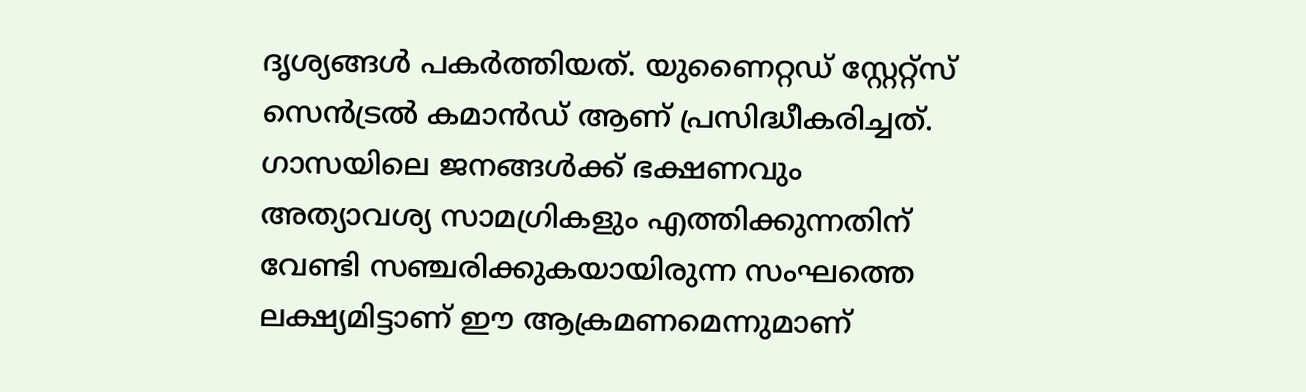ദൃശ്യങ്ങൾ പകർത്തിയത്. യുണൈറ്റഡ് സ്റ്റേറ്റ്സ് സെൻട്രൽ കമാൻഡ് ആണ് പ്രസിദ്ധീകരിച്ചത്.
ഗാസയിലെ ജനങ്ങൾക്ക് ഭക്ഷണവും അത്യാവശ്യ സാമഗ്രികളും എത്തിക്കുന്നതിന് വേണ്ടി സഞ്ചരിക്കുകയായിരുന്ന സംഘത്തെ ലക്ഷ്യമിട്ടാണ് ഈ ആക്രമണമെന്നുമാണ്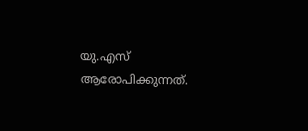യു.എസ് ആരോപിക്കുന്നത്.